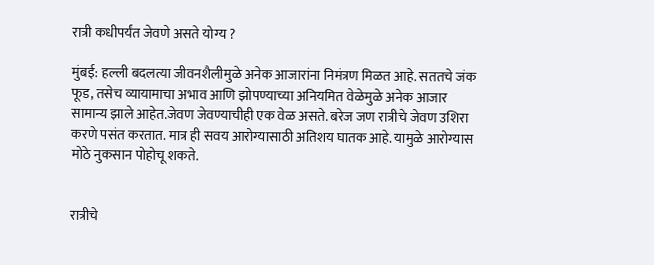रात्री कधीपर्यंत जेवणे असते योग्य ?

मुंबई: हल्ली बदलत्या जीवनशैलीमुळे अनेक आजारांना निमंत्रण मिळत आहे. सततचे जंक फूड, तसेच व्यायामाचा अभाव आणि झोपण्याच्या अनियमित वेळेमुळे अनेक आजार सामान्य झाले आहेत.जेवण जेवण्याचीही एक वेळ असते. बरेज जण रात्रीचे जेवण उशिरा करणे पसंत करतात. मात्र ही सवय आरोग्यासाठी अतिशय घातक आहे. यामुळे आरोग्यास मोठे नुकसान पोहोचू शकते.


रात्रीचे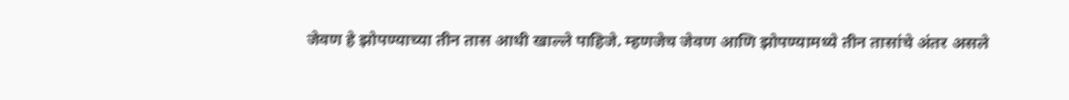जेवण हे झोपण्याच्या तीन तास आधी खाल्ले पाहिजे. म्हणजेच जेवण आणि झोपण्यामध्ये तीन तासांचे अंतर असले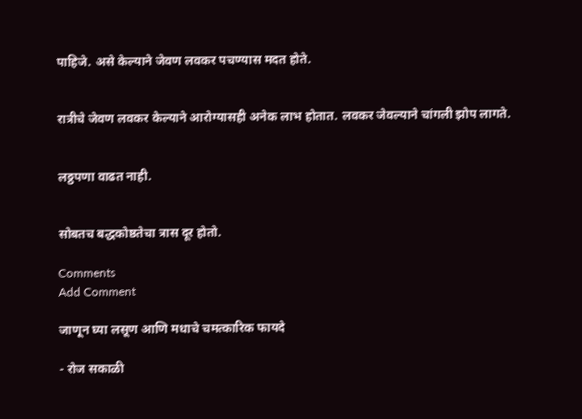पाहिजे. असे केल्याने जेवण लवकर पचण्यास मदत होते.


रात्रीचे जेवण लवकर केल्याने आरोग्यासही अनेक लाभ होतात. लवकर जेवल्याने चांगली झोप लागते.


लठ्ठपणा वाढत नाही.


सोबतच बद्धकोष्ठतेचा त्रास दूर होतो.

Comments
Add Comment

जाणून घ्या लसूण आणि मधाचे चमत्कारिक फायदे

- रोज सकाळी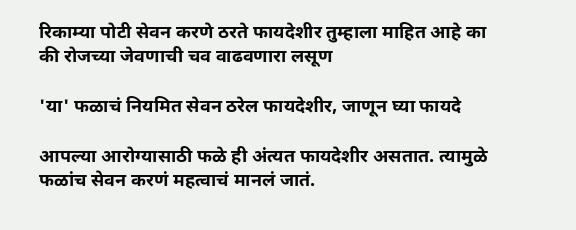रिकाम्या पोटी सेवन करणे ठरते फायदेशीर तुम्हाला माहित आहे का की रोजच्या जेवणाची चव वाढवणारा लसूण

'या' फळाचं नियमित सेवन ठरेल फायदेशीर, जाणून घ्या फायदे

आपल्या आरोग्यासाठी फळे ही अंत्यत फायदेशीर असतात. त्यामुळे फळांच सेवन करणं महत्वाचं मानलं जातं.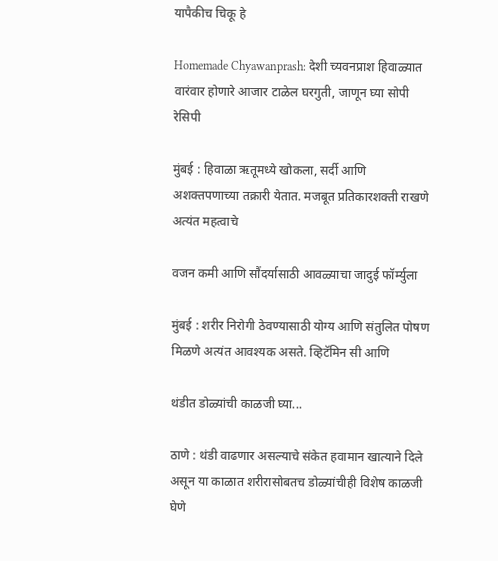यापैकीच चिकू हे

Homemade Chyawanprash: देशी च्यवनप्राश हिवाळ्यात वारंवार होणारे आजार टाळेल घरगुती, जाणून घ्या सोपी रेसिपी

मुंबई : हिवाळा ऋतूमध्ये खोकला, सर्दी आणि अशक्तपणाच्या तक्रारी येतात. मजबूत प्रतिकारशक्ती राखणे अत्यंत महत्वाचे

वजन कमी आणि सौंदर्यासाठी आवळ्याचा जादुई फॉर्म्युला

मुंबई : शरीर निरोगी ठेवण्यासाठी योग्य आणि संतुलित पोषण मिळणे अत्यंत आवश्यक असते. व्हिटॅमिन सी आणि

थंडीत डोळ्यांची काळजी घ्या...

ठाणे : थंडी वाढणार असल्याचे संकेत हवामान खात्याने दिले असून या काळात शरीरासोबतच डोळ्यांचीही विशेष काळजी घेणे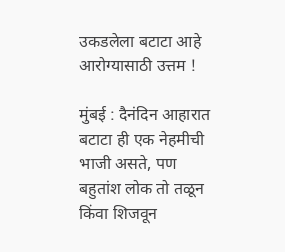उकडलेला बटाटा आहे आरोग्यासाठी उत्तम !

मुंबई : दैनंदिन आहारात बटाटा ही एक नेहमीची भाजी असते, पण बहुतांश लोक तो तळून किंवा शिजवून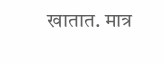खातात. मात्र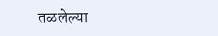तळलेल्या